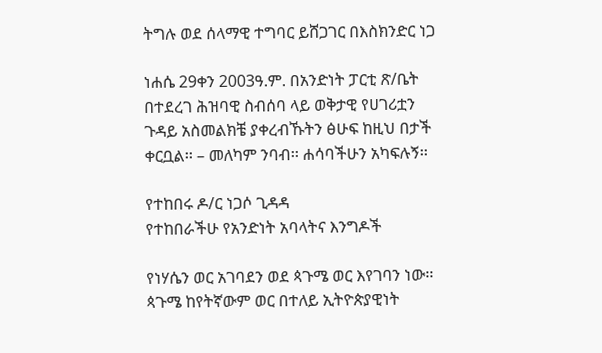ትግሉ ወደ ሰላማዊ ተግባር ይሸጋገር በእስክንድር ነጋ

ነሐሴ 29ቀን 2003ዓ.ም. በአንድነት ፓርቲ ጽ/ቤት በተደረገ ሕዝባዊ ስብሰባ ላይ ወቅታዊ የሀገሪቷን ጉዳይ አስመልክቼ ያቀረብኹትን ፅሁፍ ከዚህ በታች ቀርቧል፡፡ – መለካም ንባብ፡፡ ሐሳባችሁን አካፍሉኝ፡፡

የተከበሩ ዶ/ር ነጋሶ ጊዳዳ
የተከበራችሁ የአንድነት አባላትና እንግዶች

የነሃሴን ወር አገባደን ወደ ጳጉሜ ወር እየገባን ነው፡፡ ጳጉሜ ከየትኛውም ወር በተለይ ኢትዮጵያዊነት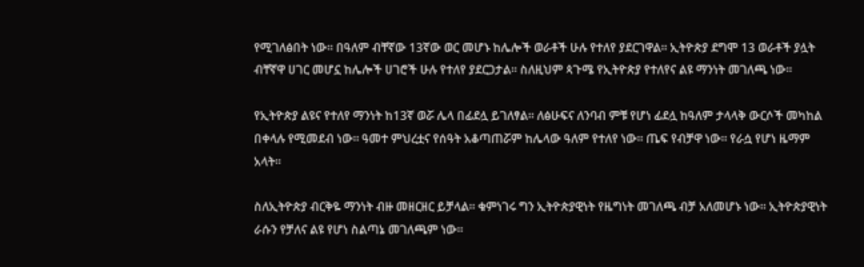የሚገለፅበት ነው፡፡ በዓለም ብቸኛው 13ኛው ወር መሆኑ ከሌሎች ወራቶች ሁሉ የተለየ ያደርገዋል፡፡ ኢትዮጵያ ደግሞ 13 ወራቶች ያሏት ብቸኛዋ ሀገር መሆኗ ከሌሎች ሀገሮች ሁሉ የተለየ ያደርጋታል፡፡ ስለዚህም ጳጉሜ የኢትዮጵያ የተለየና ልዩ ማንነት መገለጫ ነው፡፡

የኢትዮጵያ ልዩና የተለየ ማንነት ከ13ኛ ወሯ ሌላ በፊደሏ ይገለፃል፡፡ ለፅሁፍና ለንባብ ምቹ የሆነ ፊደሏ ከዓለም ታላላቅ ውርሶች መካከል በቀላሉ የሚመደብ ነው፡፡ ዓመተ ምህረቷና የሰዓት አቆጣጠሯም ከሌላው ዓለም የተለየ ነው፡፡ ጤፍ የብቻዋ ነው፡፡ የራሷ የሆነ ዜማም አላት፡፡

ስለኢትዮጵያ ብርቅዬ ማንነት ብዙ መዘርዘር ይቻላል፡፡ ቁምነገሩ ግን ኢትዮጵያዊነት የዜግነት መገለጫ ብቻ አለመሆኑ ነው፡፡ ኢትዮጵያዊነት ራሱን የቻለና ልዩ የሆነ ስልጣኔ መገለጫም ነው፡፡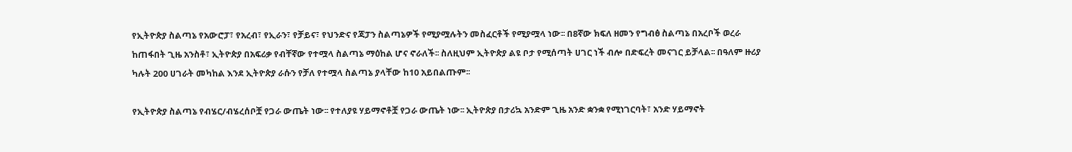የኢትዮጵያ ስልጣኔ የአውሮፓ፣ የአረብ፣ የኢራን፣ የቻይና፣ የህንድና የጃፓን ስልጣኔዎች የሚያሟሉትን መስፈርቶች የሚያሟላ ነው፡፡ በ8ኛው ክፍለ ዘመን የግብፅ ስልጣኔ በአረቦች ወረራ ከጠፋበት ጊዜ አንስቶ፣ ኢትዮጵያ በአፍሪቃ የብቸኛው የተሟላ ስልጣኔ ማዕከል ሆና ኖራለች፡፡ ስለዚህም ኢትዮጵያ ልዩ ቦታ የሚሰጣት ሀገር ነች ብሎ በድፍረት መናገር ይቻላል፡፡ በዓለም ዙሪያ ካሉት 200 ሀገራት መካከል እንደ ኢትዮጵያ ራሱን የቻለ የተሟላ ስልጣኔ ያላቸው ከ10 አይበልጡም፡፡

የኢትዮጵያ ስልጣኔ የብሄር/ብሄረሰቦቿ የጋራ ውጤት ነው፡፡ የተለያዩ ሃይማኖቶቿ የጋራ ውጤት ነው፡፡ ኢትዮጵያ በታሪኳ አንድም ጊዜ አንድ ቋንቋ የሚነገርባት፣ አንድ ሃይማኖት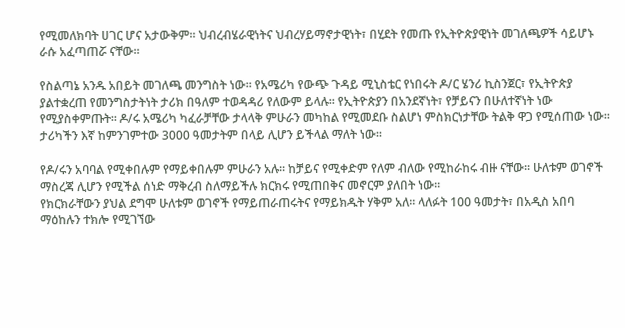የሚመለክባት ሀገር ሆና አታውቅም፡፡ ህብረብሄራዊነትና ህብረሃይማኖታዊነት፣ በሂደት የመጡ የኢትዮጵያዊነት መገለጫዎች ሳይሆኑ ራሱ አፈጣጠሯ ናቸው፡፡

የስልጣኔ አንዱ አበይት መገለጫ መንግስት ነው፡፡ የአሜሪካ የውጭ ጉዳይ ሚኒስቴር የነበሩት ዶ/ር ሄንሪ ኪስንጀር፣ የኢትዮጵያ ያልተቋረጠ የመንግስታትነት ታሪክ በዓለም ተወዳዳሪ የለውም ይላሉ፡፡ የኢትዮጵያን በአንደኛነት፣ የቻይናን በሁለተኛነት ነው የሚያስቀምጡት፡፡ ዶ/ሩ አሜሪካ ካፈራቻቸው ታላላቅ ምሁራን መካከል የሚመደቡ ስልሆነ ምስክርነታቸው ትልቅ ዋጋ የሚሰጠው ነው፡፡ ታሪካችን እኛ ከምንገምተው 3000 ዓመታትም በላይ ሊሆን ይችላል ማለት ነው፡፡

የዶ/ሩን አባባል የሚቀበሉም የማይቀበሉም ምሁራን አሉ፡፡ ከቻይና የሚቀድም የለም ብለው የሚከራከሩ ብዙ ናቸው፡፡ ሁለቱም ወገኖች ማስረጃ ሊሆን የሚችል ሰነድ ማቅረብ ስለማይችሉ ክርክሩ የሚጠበቅና መኖርም ያለበት ነው፡፡
የክርክራቸውን ያህል ደግሞ ሁለቱም ወገኖች የማይጠራጠሩትና የማይክዱት ሃቅም አለ፡፡ ላለፉት 100 ዓመታት፣ በአዲስ አበባ ማዕከሉን ተክሎ የሚገኘው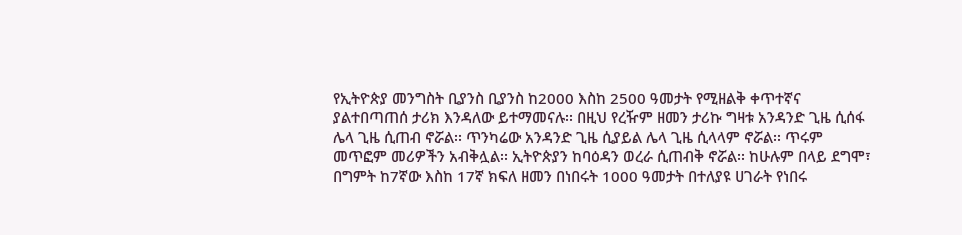የኢትዮጵያ መንግስት ቢያንስ ቢያንስ ከ2000 እስከ 2500 ዓመታት የሚዘልቅ ቀጥተኛና ያልተበጣጠሰ ታሪክ እንዳለው ይተማመናሉ፡፡ በዚህ የረዥም ዘመን ታሪኩ ግዛቱ አንዳንድ ጊዜ ሲሰፋ ሌላ ጊዜ ሲጠብ ኖሯል፡፡ ጥንካሬው አንዳንድ ጊዜ ሲያይል ሌላ ጊዜ ሲላላም ኖሯል፡፡ ጥሩም መጥፎም መሪዎችን አብቅሏል፡፡ ኢትዮጵያን ከባዕዳን ወረራ ሲጠብቅ ኖሯል፡፡ ከሁሉም በላይ ደግሞ፣ በግምት ከ7ኛው እስከ 17ኛ ክፍለ ዘመን በነበሩት 1000 ዓመታት በተለያዩ ሀገራት የነበሩ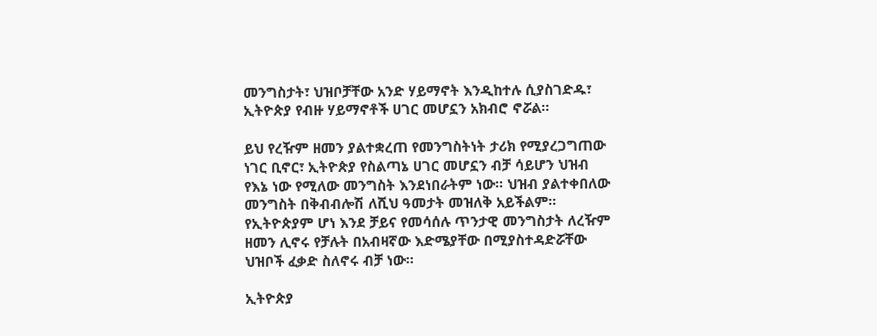መንግስታት፣ ህዝቦቻቸው አንድ ሃይማኖት እንዲከተሉ ሲያስገድዱ፣ ኢትዮጵያ የብዙ ሃይማኖቶች ሀገር መሆኗን አክብሮ ኖሯል፡፡

ይህ የረዥም ዘመን ያልተቋረጠ የመንግስትነት ታሪክ የሚያረጋግጠው ነገር ቢኖር፣ ኢትዮጵያ የስልጣኔ ሀገር መሆኗን ብቻ ሳይሆን ህዝብ የእኔ ነው የሚለው መንግስት እንደነበራትም ነው፡፡ ህዝብ ያልተቀበለው መንግስት በቅብብሎሽ ለሺህ ዓመታት መዝለቅ አይችልም፡፡ የኢትዮጵያም ሆነ እንደ ቻይና የመሳሰሉ ጥንታዊ መንግስታት ለረዥም ዘመን ሊኖሩ የቻሉት በአብዛኛው እድሜያቸው በሚያስተዳድሯቸው ህዝቦች ፈቃድ ስለኖሩ ብቻ ነው፡፡

ኢትዮጵያ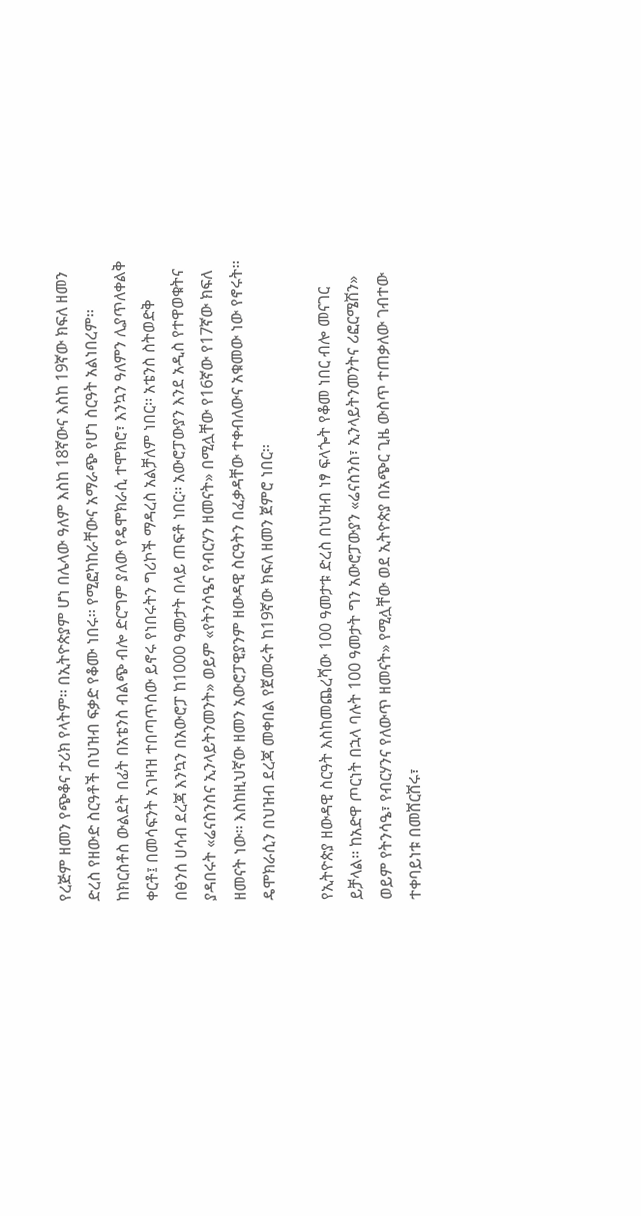የረጅም ዘመን የጭቆና ታሪክ የላትም፡፡ በኢትዮጵያም ሆነ በሌላው ዓለም እስከ 18ኛውና እስከ 19ኛው ክፍለ ዘመን ድረስ የዘውድ ስርዓቶች በህዝብ ፍቃድ የቆሙ ነበሩ፡፡ የሚፎካከራቸውና አማራጭ የሆነ ስርዓት አልነበረም፡፡ ከክርስቶስ ውልደት በፊት በአቴንስ ብልጭ ብሎ ድርግም ያለው የዴሞክራሲ ተሞክሮ፣ እንኳን ዓለምን ሊያጥለቀልቅ ቀርቶ፤ በመሳፍንት አገዛዝ ተበጣጥሰው ይኖሩ የነበሩትን ግሪኮች ማዳረስ አልቻለም ነበር፡፡ አቴንስ ስትወድቅ በፅንሰ ሀሳብ ደረጃ እንኳን በአውሮፓ ከ1000 ዓመታት በላይ ጠፍቶ ነበር፡፡ አውሮፓውያን እንደ አዲስ የተዋወቁትና ያዳበሩት «ሬናስንስና ኢንላይትንመንት» ወይም «የትንሳዔና የብርሃን ዘመናት» በሚሏቸው የ16ኛው የ17ኛው ክፍለ ዘመናት ነው፡፡ እስከዚህኛው ዘመን አውሮፓዊያንም ዘውዳዊ ስርዓትን በፈቃዳቸው ተቀብለውና አቁመው ነው የኖሩት፡፡ ዴሞክራሲን በህዝብ ደረጃ መቀበል የጀመሩት ከ19ኛው ክፍለ ዘመን ጀምሮ ነበር፡፡

የኢትዮጵያ ዘውዳዊ ስርዓት እስከመጨረሻው 100 ዓመታቱ ድረስ በህዝብ ነፃ ፍላጐት የቆመ ነበር ብሎ መናገር ይቻላል፡፡ ከአድዋ ጦርነት በኋላ ባሉት 100 ዓመታት ግን አውሮፓውያን «ሬናስንስ፣ ኢንላይትንመንትና ሪፎርሜሽን» ወይም የትንሳዔ፣ የብርሃንና የለውጥ ዘመናት» የሚሏቸው ወደ ኢትዮጵያ በአጭር ጊዜ ውስጥ ተጠቃለው ገብተው ተቀባይነቱ በመሸርሸሩ፣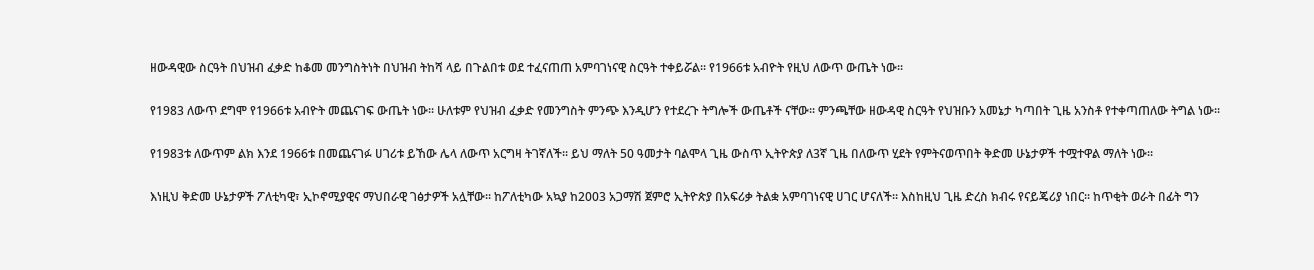ዘውዳዊው ስርዓት በህዝብ ፈቃድ ከቆመ መንግስትነት በህዝብ ትከሻ ላይ በጉልበቱ ወደ ተፈናጠጠ አምባገነናዊ ስርዓት ተቀይሯል፡፡ የ1966ቱ አብዮት የዚህ ለውጥ ውጤት ነው፡፡

የ1983 ለውጥ ደግሞ የ1966ቱ አብዮት መጨናገፍ ውጤት ነው፡፡ ሁለቱም የህዝብ ፈቃድ የመንግስት ምንጭ እንዲሆን የተደረጉ ትግሎች ውጤቶች ናቸው፡፡ ምንጫቸው ዘውዳዊ ስርዓት የህዝቡን አመኔታ ካጣበት ጊዜ አንስቶ የተቀጣጠለው ትግል ነው፡፡

የ1983ቱ ለውጥም ልክ እንደ 1966ቱ በመጨናገፉ ሀገሪቱ ይኸው ሌላ ለውጥ አርግዛ ትገኛለች፡፡ ይህ ማለት 50 ዓመታት ባልሞላ ጊዜ ውስጥ ኢትዮጵያ ለ3ኛ ጊዜ በለውጥ ሂደት የምትናወጥበት ቅድመ ሁኔታዎች ተሟተዋል ማለት ነው፡፡

እነዚህ ቅድመ ሁኔታዎች ፖለቲካዊ፣ ኢኮኖሚያዊና ማህበራዊ ገፅታዎች አሏቸው፡፡ ከፖለቲካው አኳያ ከ2003 አጋማሽ ጀምሮ ኢትዮጵያ በአፍሪቃ ትልቋ አምባገነናዊ ሀገር ሆናለች፡፡ እስከዚህ ጊዜ ድረስ ክብሩ የናይጄሪያ ነበር፡፡ ከጥቂት ወራት በፊት ግን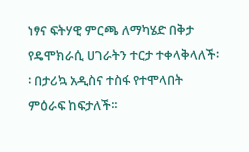ነፃና ፍትሃዊ ምርጫ ለማካሄድ በቅታ የዴሞክራሲ ሀገራትን ተርታ ተቀላቅላለች፡፡ በታሪኳ አዲስና ተስፋ የተሞላበት ምዕራፍ ከፍታለች፡፡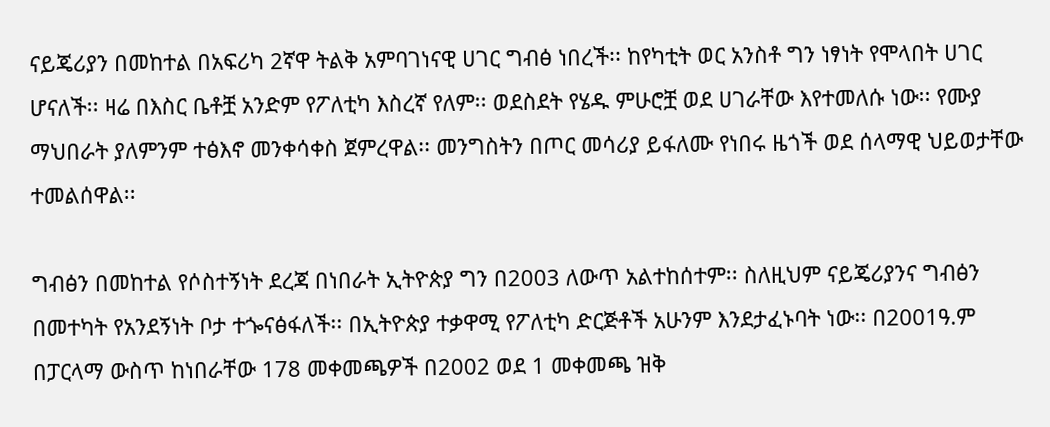ናይጄሪያን በመከተል በአፍሪካ 2ኛዋ ትልቅ አምባገነናዊ ሀገር ግብፅ ነበረች፡፡ ከየካቲት ወር አንስቶ ግን ነፃነት የሞላበት ሀገር ሆናለች፡፡ ዛሬ በእስር ቤቶቿ አንድም የፖለቲካ እስረኛ የለም፡፡ ወደስደት የሄዱ ምሁሮቿ ወደ ሀገራቸው እየተመለሱ ነው፡፡ የሙያ ማህበራት ያለምንም ተፅእኖ መንቀሳቀስ ጀምረዋል፡፡ መንግስትን በጦር መሳሪያ ይፋለሙ የነበሩ ዜጎች ወደ ሰላማዊ ህይወታቸው ተመልሰዋል፡፡

ግብፅን በመከተል የሶስተኝነት ደረጃ በነበራት ኢትዮጵያ ግን በ2003 ለውጥ አልተከሰተም፡፡ ስለዚህም ናይጄሪያንና ግብፅን በመተካት የአንደኝነት ቦታ ተጐናፅፋለች፡፡ በኢትዮጵያ ተቃዋሚ የፖለቲካ ድርጅቶች አሁንም እንደታፈኑባት ነው፡፡ በ2001ዓ.ም በፓርላማ ውስጥ ከነበራቸው 178 መቀመጫዎች በ2002 ወደ 1 መቀመጫ ዝቅ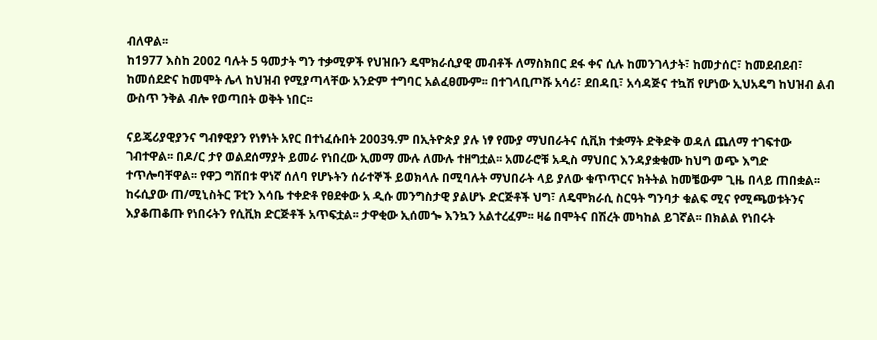ብለዋል፡፡
ከ1977 እስከ 2002 ባሉት 5 ዓመታት ግን ተቃሚዎች የህዝቡን ዴሞክራሲያዊ መብቶች ለማስክበር ደፋ ቀና ሲሉ ከመንገላታት፣ ከመታሰር፣ ከመደብደብ፣ ከመሰደድና ከመሞት ሌላ ከህዝብ የሚያጣላቸው አንድም ተግባር አልፈፀሙም፡፡ በተገላቢጦሹ አሳሪ፣ ደበዳቢ፣ አሳዳጅና ተኳሽ የሆነው ኢህአዴግ ከህዝብ ልብ ውስጥ ንቅል ብሎ የወጣበት ወቅት ነበር፡፡

ናይጄሪያዊያንና ግብፃዊያን የነፃነት አየር በተነፈሱበት 2003ዓ.ም በኢትዮጵያ ያሉ ነፃ የሙያ ማህበራትና ሲቪክ ተቋማት ድቅድቅ ወዳለ ጨለማ ተገፍተው ገብተዋል፡፡ በዶ/ር ታየ ወልደሰማያት ይመራ የነበረው ኢመማ ሙሉ ለሙሉ ተዘግቷል፡፡ አመራሮቹ አዲስ ማህበር እንዳያቋቁሙ ከህግ ወጭ እግድ ተጥሎባቸዋል፡፡ የዋጋ ግሽበቱ ዋነኛ ሰለባ የሆኑትን ሰራተኞች ይወክላሉ በሚባሉት ማህበራት ላይ ያለው ቁጥጥርና ክትትል ከመቼውም ጊዜ በላይ ጠበቋል፡፡ ከሩሲያው ጠ/ሚኒስትር ፑቲን እሳቤ ተቀድቶ የፀደቀው አ ዲሱ መንግስታዊ ያልሆኑ ድርጅቶች ህግ፣ ለዴሞክራሲ ስርዓት ግንባታ ቁልፍ ሚና የሚጫወቱትንና እያቆጠቆጡ የነበሩትን የሲቪክ ድርጅቶች አጥፍቷል፡፡ ታዋቂው ኢሰመጐ እንኳን አልተረፈም፡፡ ዛሬ በሞትና በሽረት መካከል ይገኛል፡፡ በክልል የነበሩት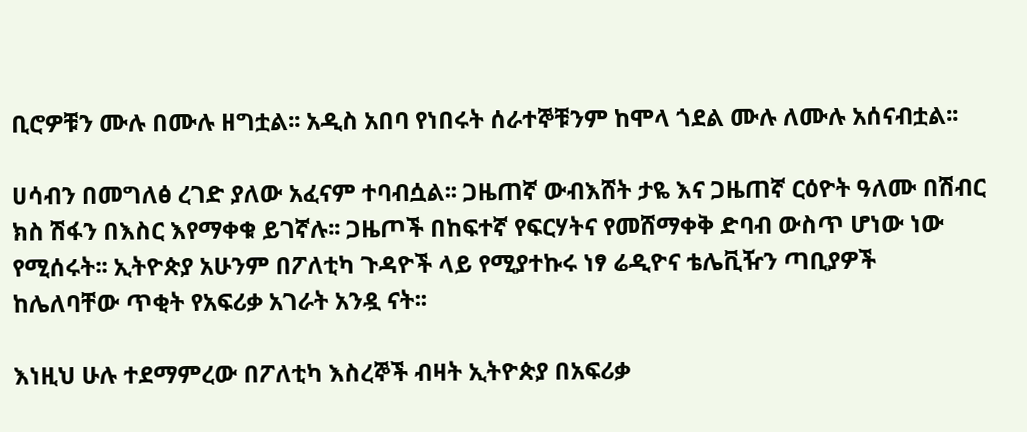ቢሮዎቹን ሙሉ በሙሉ ዘግቷል፡፡ አዲስ አበባ የነበሩት ሰራተኞቹንም ከሞላ ጎደል ሙሉ ለሙሉ አሰናብቷል፡፡

ሀሳብን በመግለፅ ረገድ ያለው አፈናም ተባብሷል፡፡ ጋዜጠኛ ውብእሸት ታዬ እና ጋዜጠኛ ርዕዮት ዓለሙ በሽብር ክስ ሽፋን በእስር እየማቀቁ ይገኛሉ፡፡ ጋዜጦች በከፍተኛ የፍርሃትና የመሸማቀቅ ድባብ ውስጥ ሆነው ነው የሚሰሩት፡፡ ኢትዮጵያ አሁንም በፖለቲካ ጉዳዮች ላይ የሚያተኩሩ ነፃ ሬዲዮና ቴሌቪዥን ጣቢያዎች ከሌለባቸው ጥቂት የአፍሪቃ አገራት አንዷ ናት፡፡

እነዚህ ሁሉ ተደማምረው በፖለቲካ እስረኞች ብዛት ኢትዮጵያ በአፍሪቃ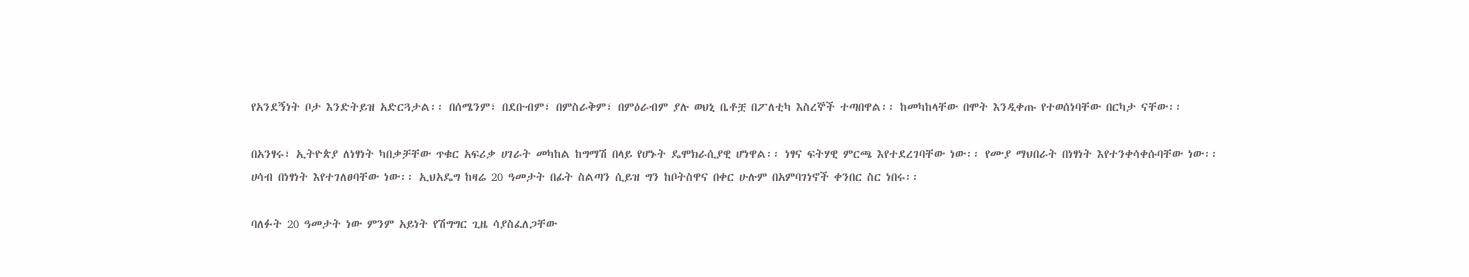የአንደኝነት ቦታ እንድትይዝ አድርጓታል፡፡ በሰሜንም፣ በደቡብም፣ በምስራቅም፣ በምዕራብም ያሉ ወህኒ ቤቶቿ በፖለቲካ እስረኞች ተጣበዋል፡፡ ከመካከላቸው በሞት እንዲቀጡ የተወሰነባቸው በርካታ ናቸው፡፡

በአንፃሩ፣ ኢትዮጵያ ለነፃነት ካበቃቻቸው ጥቁር አፍሪቃ ሀገራት መካከል ከግማሽ በላይ የሆኑት ዴሞክራሲያዊ ሆነዋል፡፡ ነፃና ፍትሃዊ ምርጫ እየተደረገባቸው ነው፡፡ የሙያ ማህበራት በነፃነት እየተንቀሳቀሱባቸው ነው፡፡ ሀሳብ በነፃነት እየተገለፀባቸው ነው፡፡ ኢህአዴግ ከዛሬ 20 ዓመታት በፊት ስልጣን ሲይዝ ግን ከቦትስዋና በቀር ሁሉም በአምባገነኖች ቀንበር ስር ነበሩ፡፡

ባለፉት 20 ዓመታት ነው ምንም አይነት የሽግግር ጊዜ ሳያስፈለጋቸው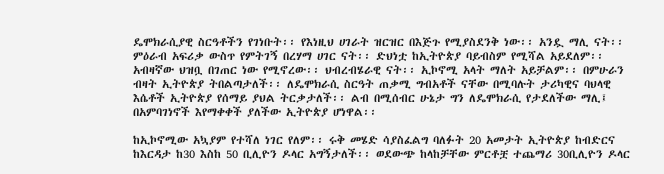ዴሞክራሲያዊ ስርዓቶችን የገነቡት፡፡ የእነዚህ ሀገራት ዝርዝር በእጅጉ የሚያስደንቅ ነው፡፡ አንዷ ማሊ ናት፡፡ ምዕራብ አፍሪቃ ውስጥ የምትገኝ በረሃማ ሀገር ናት፡፡ ድህነቷ ከኢትዮጵያ ባይብስም የሚሻል አይደለም፡፡ አብዛኛው ህዝቧ በገጠር ነው የሚኖረው፡፡ ህብረብሄራዊ ናት፡፡ ኢኮኖሚ አላት ማለት አይቻልም፡፡ በምሁራን ብዛት ኢትዮጵያ ትበልጣታለች፡፡ ለዴሞክራሲ ስርዓት ጠቃሚ ግብአቶች ናቸው በሚባሉት ታሪካዊና ባህላዊ እሴቶች ኢትዮጵያ የሰማይ ያህል ትርቃታለች፡፡ ልብ በሚሰብር ሁኔታ ግን ለዴሞክራሲ የታደለችው ማሊ፤ በአምባገነኖች እየማቀቀች ያለችው ኢትዮጵያ ሆነዋል፡፡

ከኢኮኖሚው አኳያም የተሻለ ነገር የለም፡፡ ሩቅ መሄድ ሳያስፈልግ ባለፉት 20 አመታት ኢትዮጵያ ከብድርና ከእርዳታ ከ30 እስከ 50 ቢሊዮን ዶላር አግኝታለች፡፡ ወደውጭ ከላከቻቸው ምርቶቿ ተጨማሪ 30ቢሊዮን ዶላር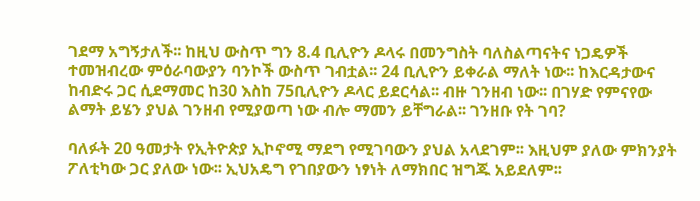ገደማ አግኝታለች፡፡ ከዚህ ውስጥ ግን 8.4 ቢሊዮን ዶላሩ በመንግስት ባለስልጣናትና ነጋዴዎች ተመዝብረው ምዕራባውያን ባንኮች ውስጥ ገብቷል፡፡ 24 ቢሊዮን ይቀራል ማለት ነው፡፡ ከእርዳታውና ከብድሩ ጋር ሲደማመር ከ30 እስከ 75ቢሊዮን ዶላር ይደርሳል፡፡ ብዙ ገንዘብ ነው፡፡ በገሃድ የምናየው ልማት ይሄን ያህል ገንዘብ የሚያወጣ ነው ብሎ ማመን ይቸግራል፡፡ ገንዘቡ የት ገባ?

ባለፉት 20 ዓመታት የኢትዮጵያ ኢኮኖሚ ማደግ የሚገባውን ያህል አላደገም፡፡ እዚህም ያለው ምክንያት ፖለቲካው ጋር ያለው ነው፡፡ ኢህአዴግ የገበያውን ነፃነት ለማክበር ዝግጁ አይደለም፡፡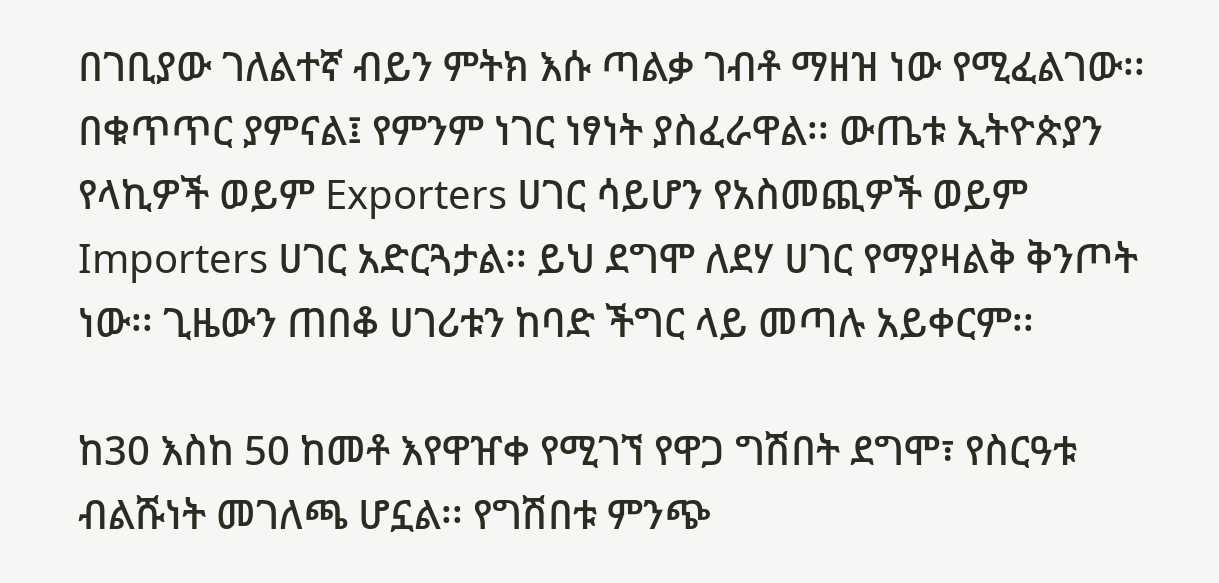በገቢያው ገለልተኛ ብይን ምትክ እሱ ጣልቃ ገብቶ ማዘዝ ነው የሚፈልገው፡፡በቁጥጥር ያምናል፤ የምንም ነገር ነፃነት ያስፈራዋል፡፡ ውጤቱ ኢትዮጵያን የላኪዎች ወይም Exporters ሀገር ሳይሆን የአስመጪዎች ወይም Importers ሀገር አድርጓታል፡፡ ይህ ደግሞ ለደሃ ሀገር የማያዛልቅ ቅንጦት ነው፡፡ ጊዜውን ጠበቆ ሀገሪቱን ከባድ ችግር ላይ መጣሉ አይቀርም፡፡

ከ30 እስከ 50 ከመቶ እየዋዠቀ የሚገኘ የዋጋ ግሽበት ደግሞ፣ የስርዓቱ ብልሹነት መገለጫ ሆኗል፡፡ የግሽበቱ ምንጭ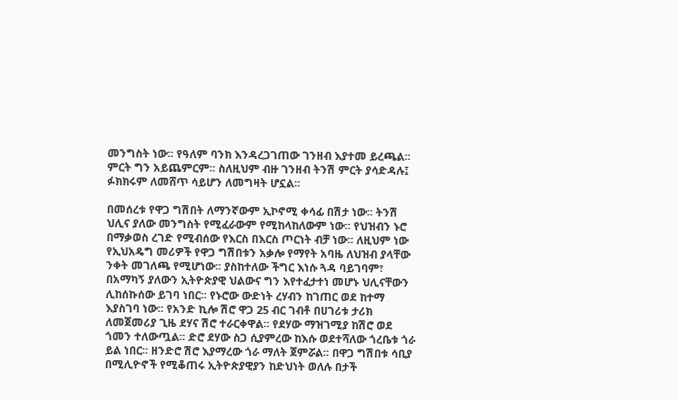መንግስት ነው፡፡ የዓለም ባንክ እንዳረጋገጠው ገንዘብ እያተመ ይረጫል፡፡ ምርት ግን አይጨምርም፡፡ ስለዚህም ብዙ ገንዘብ ትንሽ ምርት ያሳድዳሉ፤ ፉክክሩም ለመሸጥ ሳይሆን ለመግዛት ሆኗል፡፡

በመሰረቱ የዋጋ ግሽበት ለማንኛውም ኢኮኖሚ ቀሳፊ በሽታ ነው፡፡ ትንሽ ህሊና ያለው መንግስት የሚፈራውም የሚከላከለውም ነው፡፡ የህዝብን ኑሮ በማቃወስ ረገድ የሚብሰው የእርስ በእርስ ጦርነት ብቻ ነው፡፡ ለዚህም ነው የኢህአዴግ መሪዎች የዋጋ ግሽበቱን አቃሎ የማየት አባዜ ለህዝብ ያላቸው ንቀት መገለጫ የሚሆነው፡፡ ያስከተለው ችግር እነሱ ጓዳ ባይገባም፣ በአማካኝ ያለውን ኢትዮጵያዊ ህልውና ግን እየተፈታተነ መሆኑ ህሊናቸውን ሊከሰኩሰው ይገባ ነበር፡፡ የኑሮው ውድነት ረሃብን ከገጠር ወደ ከተማ እያስገባ ነው፡፡ የአንድ ኪሎ ሽሮ ዋጋ 25 ብር ገብቶ በሀገሪቱ ታሪክ ለመጀመሪያ ጊዜ ደሃና ሽሮ ተራርቀዋል፡፡ የደሃው ማዝገሚያ ከሽሮ ወደ ጎመን ተለውጧል፡፡ ድሮ ደሃው ስጋ ሲያምረው ከእሱ ወደተሻለው ጎረቤቱ ጎራ ይል ነበር፡፡ ዘንድሮ ሽሮ እያማረው ጎራ ማለት ጀምሯል፡፡ በዋጋ ግሽበቱ ሳቢያ በሚሊዮኖች የሚቆጠሩ ኢትዮጵያዊያን ከድህነት ወለሉ በታች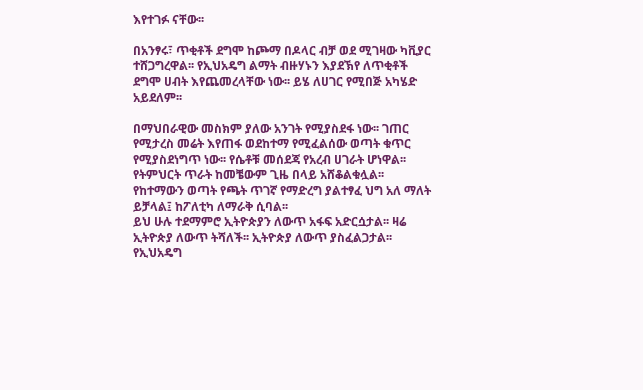እየተገፉ ናቸው፡፡

በአንፃሩ፣ ጥቂቶች ደግሞ ከጮማ በዶላር ብቻ ወደ ሚገዛው ካቪያር ተሸጋግረዋል፡፡ የኢህአዴግ ልማት ብዙሃኑን እያደኽየ ለጥቂቶች ደግሞ ሀብት እየጨመረላቸው ነው፡፡ ይሄ ለሀገር የሚበጅ አካሄድ አይደለም፡፡

በማህበራዊው መስክም ያለው አንገት የሚያስደፋ ነው፡፡ ገጠር የሚታረስ መሬት እየጠፋ ወደከተማ የሚፈልሰው ወጣት ቁጥር የሚያስደነግጥ ነው፡፡ የሴቶቹ መሰደጃ የአረብ ሀገራት ሆነዋል፡፡ የትምህርት ጥራት ከመቼውም ጊዜ በላይ አሸቆልቁሏል፡፡ የከተማውን ወጣት የጫት ጥገኛ የማድረግ ያልተፃፈ ህግ አለ ማለት ይቻላል፤ ከፖለቲካ ለማራቅ ሲባል፡፡
ይህ ሁሉ ተደማምሮ ኢትዮጵያን ለውጥ አፋፍ አድርሷታል፡፡ ዛሬ ኢትዮጵያ ለውጥ ትሻለች፡፡ ኢትዮጵያ ለውጥ ያስፈልጋታል፡፡ የኢህአዴግ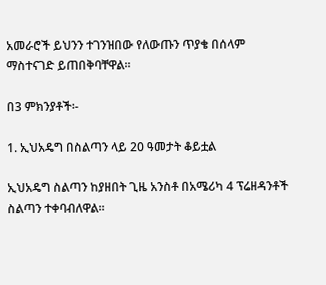አመራሮች ይህንን ተገንዝበው የለውጡን ጥያቄ በሰላም ማስተናገድ ይጠበቅባቸዋል፡፡

በ3 ምክንያቶች፡-

1. ኢህአዴግ በስልጣን ላይ 20 ዓመታት ቆይቷል

ኢህአዴግ ስልጣን ከያዘበት ጊዜ አንስቶ በአሜሪካ 4 ፕሬዘዳንቶች ስልጣን ተቀባብለዋል፡፡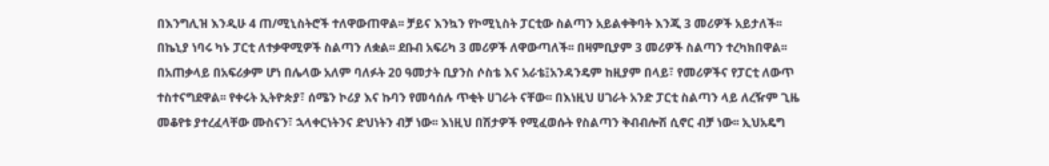በእንግሊዝ እንዲሁ 4 ጠ/ሚኒስትሮች ተለዋውጠዋል፡፡ ቻይና እንኳን የኮሚኒስት ፓርቲው ስልጣን አይልቀቅባት እንጂ 3 መሪዎች አይታለች፡፡ በኬኒያ ነባሩ ካኑ ፓርቲ ለተቃዋሚዎች ስልጣን ለቋል፡፡ ደቡብ አፍሪካ 3 መሪዎች ለዋውጣለች፡፡ በዛምቢያም 3 መሪዎች ስልጣን ተረካክበዋል፡፡ በአጠቃላይ በአፍሪቃም ሆነ በሌላው አለም ባለፉት 20 ዓመታት ቢያንስ ሶስቴ እና አራቴ፤አንዳንዴም ከዚያም በላይ፣ የመሪዎችና የፓርቲ ለውጥ ተስተናግደዋል፡፡ የቀሩት ኢትዮጵያ፣ ሰሜን ኮሪያ እና ኩባን የመሳሰሉ ጥቂት ሀገራት ናቸው፡፡ በእነዚህ ሀገራት አንድ ፓርቲ ስልጣን ላይ ለረዥም ጊዜ መቆየቱ ያተረፈላቸው ሙስናን፣ ኋላቀርነትንና ድህነትን ብቻ ነው፡፡ እነዚህ በሽታዎች የሚፈወሱት የስልጣን ቅብብሎሽ ሲኖር ብቻ ነው፡፡ ኢህአዴግ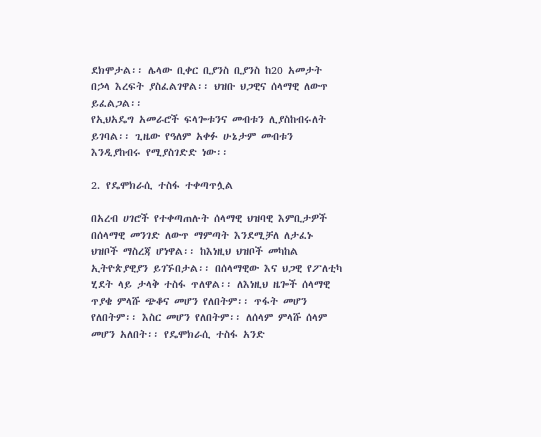ደክሞታል፡፡ ሌላው ቢቀር ቢያንስ ቢያንስ ከ20 አመታት በኃላ እረፍት ያስፈልገዋል፡፡ ህዝቡ ህጋዊና ሰላማዊ ለውጥ ይፈልጋል፡፡
የኢህአዴግ አመራሮች ፍላጐቱንና መብቱን ሊያስከብሩለት ይገባል፡፡ ጊዜው የዓለም አቀፉ ሁኔታም መብቱን እንዲያከብሩ የሚያስገድድ ነው፡፡

2. የዴሞክራሲ ተስፋ ተቀጣጥሏል

በአረብ ሀገሮች የተቀጣጠሉት ሰላማዊ ህዝባዊ እምቢታዎች በሰላማዊ መንገድ ለውጥ ማምጣት እንደሚቻለ ለታፈኑ ህዝቦች ማስረጃ ሆነዋል፡፡ ከእነዚህ ህዝቦች መካከል ኢትዮጵያዊያን ይገኙበታል፡፡ በሰላማዊው እና ህጋዊ የፖለቲካ ሂደት ላይ ታላቅ ተስፋ ጥለዋል፡፡ ለእነዚህ ዜጐች ሰላማዊ ጥያቄ ምላሹ ጭቆና መሆን የለበትም፡፡ ጥፋት መሆን የለበትም፡፡ እስር መሆን የለበትም፡፡ ለሰላም ምላሹ ሰላም መሆን አለበት፡፡ የዴሞክራሲ ተስፋ አንድ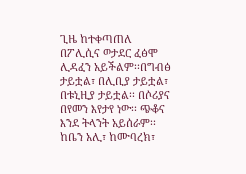ጊዜ ከተቀጣጠለ በፖሊሲና ወታደር ፈፅሞ ሊዳፈን አይችልም፡፡በግብፅ ታይቷል፣ በሊቢያ ታይቷል፣ በቱኒዚያ ታይቷል፡፡ በሶሪያና በየመን እየታየ ነው፡፡ ጭቆና እንደ ትላንት አይሰራም፡፡ ከቤን አሊ፣ ከሙባረክ፣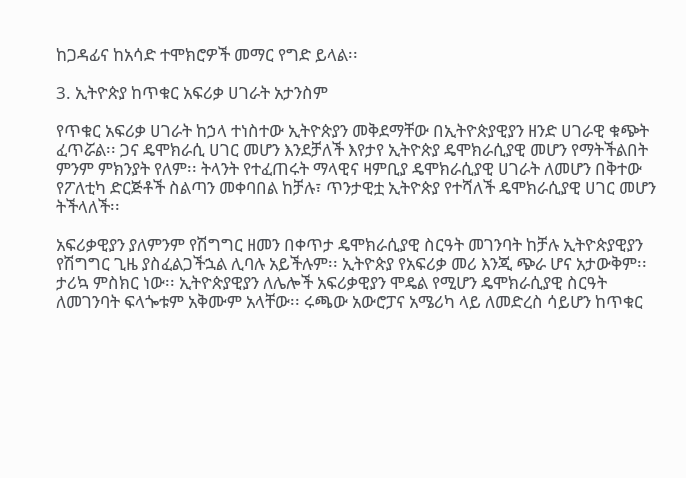ከጋዳፊና ከአሳድ ተሞክሮዎች መማር የግድ ይላል፡፡

3. ኢትዮጵያ ከጥቁር አፍሪቃ ሀገራት አታንስም

የጥቁር አፍሪቃ ሀገራት ከኃላ ተነስተው ኢትዮጵያን መቅደማቸው በኢትዮጵያዊያን ዘንድ ሀገራዊ ቁጭት ፈጥሯል፡፡ ጋና ዴሞክራሲ ሀገር መሆን እንደቻለች እየታየ ኢትዮጵያ ዴሞክራሲያዊ መሆን የማትችልበት ምንም ምክንያት የለም፡፡ ትላንት የተፈጠሩት ማላዊና ዛምቢያ ዴሞክራሲያዊ ሀገራት ለመሆን በቅተው የፖለቲካ ድርጅቶች ስልጣን መቀባበል ከቻሉ፣ ጥንታዊቷ ኢትዮጵያ የተሻለች ዴሞክራሲያዊ ሀገር መሆን ትችላለች፡፡

አፍሪቃዊያን ያለምንም የሽግግር ዘመን በቀጥታ ዴሞክራሲያዊ ስርዓት መገንባት ከቻሉ ኢትዮጵያዊያን የሽግግር ጊዜ ያስፈልጋችኋል ሊባሉ አይችሉም፡፡ ኢትዮጵያ የአፍሪቃ መሪ እንጂ ጭራ ሆና አታውቅም፡፡ ታሪኳ ምስክር ነው፡፡ ኢትዮጵያዊያን ለሌሎች አፍሪቃዊያን ሞዴል የሚሆን ዴሞክራሲያዊ ስርዓት ለመገንባት ፍላጐቱም አቅሙም አላቸው፡፡ ሩጫው አውሮፓና አሜሪካ ላይ ለመድረስ ሳይሆን ከጥቁር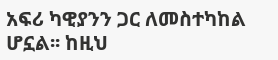አፍሪ ካዊያንን ጋር ለመስተካከል ሆኗል፡፡ ከዚህ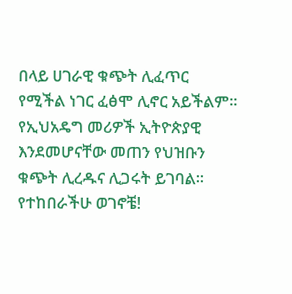በላይ ሀገራዊ ቁጭት ሊፈጥር የሚችል ነገር ፈፅሞ ሊኖር አይችልም፡፡ የኢህአዴግ መሪዎች ኢትዮጵያዊ እንደመሆናቸው መጠን የህዝቡን ቁጭት ሊረዱና ሊጋሩት ይገባል፡፡
የተከበራችሁ ወገኖቼ!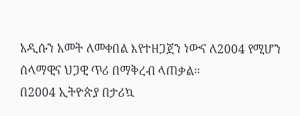አዲሱን አመት ለመቀበል እየተዘጋጀን ነውና ለ2004 የሚሆን ሰላማዊና ህጋዊ ጥሪ በማቅረብ ላጠቃል፡፡
በ2004 ኢትዮጵያ በታሪኳ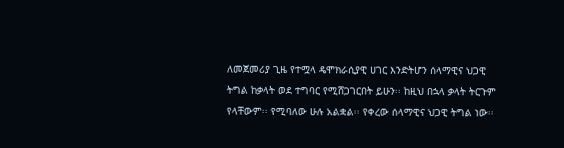ለመጀመሪያ ጊዜ የተሟላ ዴሞክራሲያዊ ሀገር እንድትሆን ሰላማዊና ህጋዊ ትግል ከቃላት ወደ ተግባር የሚሸጋገርበት ይሁን፡፡ ከዚህ በኋላ ቃላት ትርጉም የላቸውም፡፡ የሚባለው ሁሉ አልቋል፡፡ የቀረው ሰላማዊና ህጋዊ ትግል ነው፡፡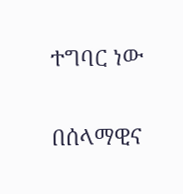ተግባር ነው

በሰላማዊና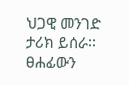ህጋዊ መንገድ ታሪክ ይሰራ፡፡
ፀሐፊውን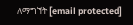ለማግኘት [email protected]